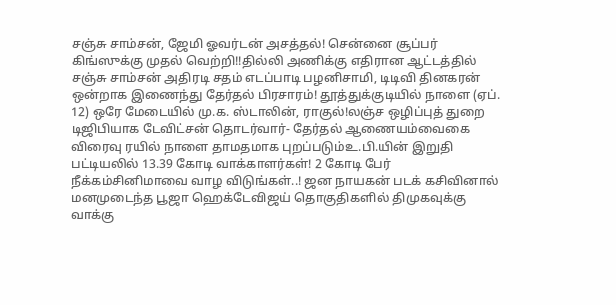சஞ்சு சாம்சன், ஜேமி ஓவர்டன் அசத்தல்! சென்னை சூப்பர் கிங்ஸுக்கு முதல் வெற்றி!!தில்லி அணிக்கு எதிரான ஆட்டத்தில் சஞ்சு சாம்சன் அதிரடி சதம் எடப்பாடி பழனிசாமி, டிடிவி தினகரன் ஒன்றாக இணைந்து தேர்தல் பிரசாரம்! தூத்துக்குடியில் நாளை (ஏப். 12) ஒரே மேடையில் மு.க. ஸ்டாலின், ராகுல்!லஞ்ச ஒழிப்புத் துறை டிஜிபியாக டேவிட்சன் தொடர்வார்- தேர்தல் ஆணையம்வைகை விரைவு ரயில் நாளை தாமதமாக புறப்படும்உ.பி.யின் இறுதி பட்டியலில் 13.39 கோடி வாக்காளர்கள்! 2 கோடி பேர் நீக்கம்சினிமாவை வாழ விடுங்கள்..! ஜன நாயகன் படக் கசிவினால் மனமுடைந்த பூஜா ஹெக்டேவிஜய் தொகுதிகளில் திமுகவுக்கு வாக்கு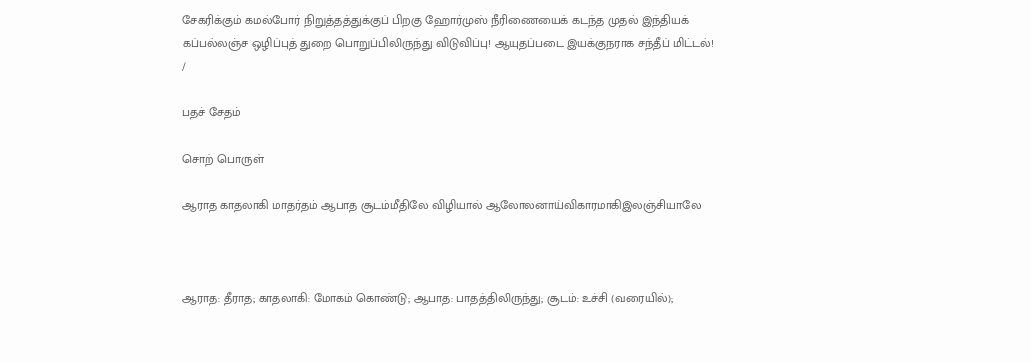சேகரிக்கும் கமல்போர் நிறுத்தத்துக்குப் பிறகு ஹோர்முஸ் நீரிணையைக் கடந்த முதல் இந்தியக் கப்பல்லஞ்ச ஒழிப்புத் துறை பொறுப்பிலிருந்து விடுவிப்பு! ஆயுதப்படை இயக்குநராக சந்தீப் மிட்டல்!
/

பதச் சேதம்

சொற் பொருள்

ஆராத காதலாகி மாதர்தம் ஆபாத சூடம்மீதிலே விழியால் ஆலோலனாய்விகாரமாகிஇலஞ்சியாலே



ஆராத: தீராத; காதலாகி: மோகம் கொண்டு; ஆபாத: பாதத்திலிருந்து; சூடம்: உச்சி (வரையில்);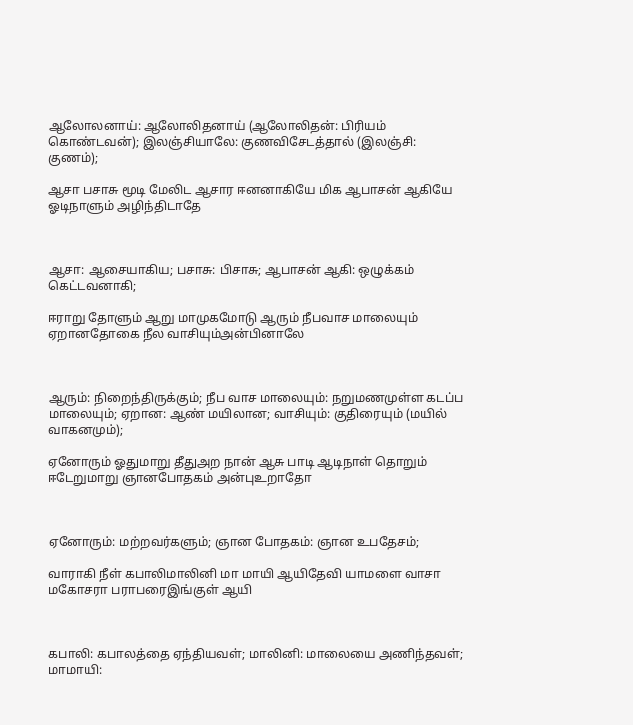ஆலோலனாய்: ஆலோலிதனாய் (ஆலோலிதன்: பிரியம் கொண்டவன்); இலஞ்சியாலே: குணவிசேடத்தால் (இலஞ்சி: குணம்);

ஆசா பசாசு மூடி மேலிட ஆசார ஈனனாகியே மிக ஆபாசன் ஆகியே ஓடிநாளும் அழிந்திடாதே



ஆசா: ஆசையாகிய; பசாசு: பிசாசு; ஆபாசன் ஆகி: ஒழுக்கம் கெட்டவனாகி;

ஈராறு தோளும் ஆறு மாமுகமோடு ஆரும் நீபவாச மாலையும் ஏறானதோகை நீல வாசியும்அன்பினாலே



ஆரும்: நிறைந்திருக்கும்; நீப வாச மாலையும்: நறுமணமுள்ள கடப்ப மாலையும்; ஏறான: ஆண் மயிலான; வாசியும்: குதிரையும் (மயில் வாகனமும்);

ஏனோரும் ஓதுமாறு தீதுஅற நான் ஆசு பாடி ஆடிநாள் தொறும் ஈடேறுமாறு ஞானபோதகம் அன்புஉறாதோ



ஏனோரும்: மற்றவர்களும்; ஞான போதகம்: ஞான உபதேசம்;

வாராகி நீள் கபாலிமாலினி மா மாயி ஆயிதேவி யாமளை வாசா மகோசரா பராபரைஇங்குள் ஆயி



கபாலி: கபாலத்தை ஏந்தியவள்; மாலினி: மாலையை அணிந்தவள்; மாமாயி: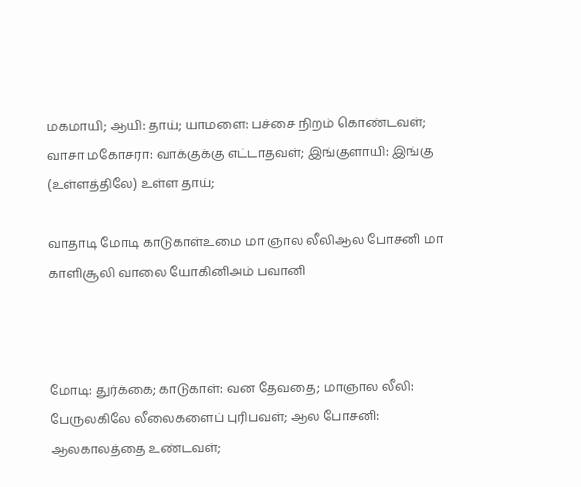மகமாயி; ஆயி: தாய்; யாமளை: பச்சை நிறம் கொண்டவள்; வாசா மகோசரா: வாக்குக்கு எட்டாதவள்; இங்குளாயி: இங்கு (உள்ளத்திலே) உள்ள தாய்;

வாதாடி மோடி காடுகாள்உமை மா ஞால லீலிஆல போசனி மா காளிசூலி வாலை யோகினிஅம் பவானி



மோடி: துர்க்கை; காடுகாள்: வன தேவதை; மாஞால லீலி: பேருலகிலே லீலைகளைப் புரிபவள்; ஆல போசனி: ஆலகாலத்தை உண்டவள்;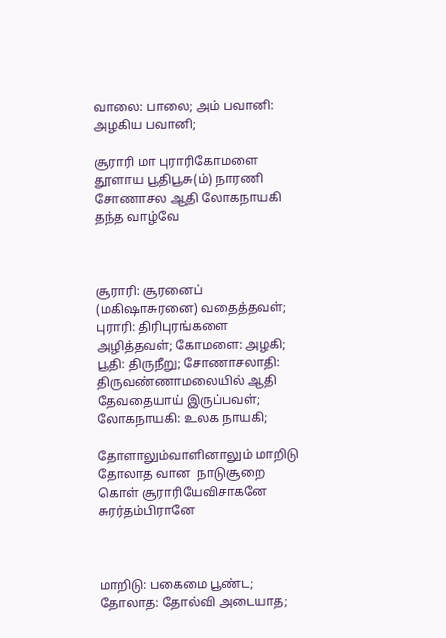வாலை: பாலை; அம் பவானி: அழகிய பவானி;

சூராரி மா புராரிகோமளை தூளாய பூதிபூசு(ம்) நாரணி சோணாசல ஆதி லோகநாயகி தந்த வாழ்வே



சூராரி: சூரனைப் (மகிஷாசுரனை) வதைத்தவள்; புராரி: திரிபுரங்களை அழித்தவள்; கோமளை: அழகி; பூதி: திருநீறு; சோணாசலாதி: திருவண்ணாமலையில் ஆதி தேவதையாய் இருப்பவள்; லோகநாயகி: உலக நாயகி;

தோளாலும்வாளினாலும் மாறிடு தோலாத வான  நாடுசூறை கொள் சூராரியேவிசாகனே சுரர்தம்பிரானே



மாறிடு: பகைமை பூண்ட; தோலாத: தோல்வி அடையாத;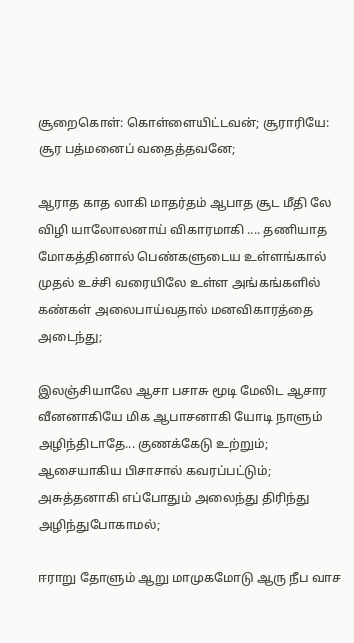சூறைகொள்: கொள்ளையிட்டவன்; சூராரியே: சூர பத்மனைப் வதைத்தவனே;

ஆராத காத லாகி மாதர்தம் ஆபாத சூட மீதி லே விழி யாலோலனாய் விகாரமாகி .... தணியாத மோகத்தினால் பெண்களுடைய உள்ளங்கால் முதல் உச்சி வரையிலே உள்ள அங்கங்களில் கண்கள் அலைபாய்வதால் மனவிகாரத்தை அடைந்து;

இலஞ்சியாலே ஆசா பசாசு மூடி மேலிட ஆசார வீனனாகியே மிக ஆபாசனாகி யோடி நாளும் அழிந்திடாதே... குணக்கேடு உற்றும்; ஆசையாகிய பிசாசால் கவரப்பட்டும்; அசுத்தனாகி எப்போதும் அலைந்து திரிந்து அழிந்துபோகாமல்;

ஈராறு தோளும் ஆறு மாமுகமோடு ஆரு நீப வாச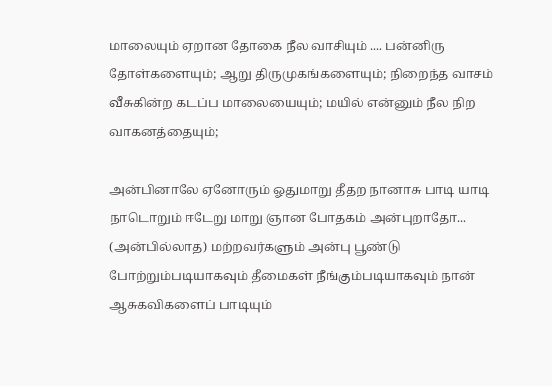மாலையும் ஏறான தோகை நீல வாசியும் .... பன்னிரு தோள்களையும்; ஆறு திருமுகங்களையும்; நிறைந்த வாசம் வீசுகின்ற கடப்ப மாலையையும்; மயில் என்னும் நீல நிற வாகனத்தையும்;

அன்பினாலே ஏனோரும் ஓதுமாறு தீதற நானாசு பாடி யாடி நாடொறும் ஈடேறு மாறு ஞான போதகம் அன்புறாதோ... (அன்பில்லாத) மற்றவர்களும் அன்பு பூண்டு போற்றும்படியாகவும் தீமைகள் நீங்கும்படியாகவும் நான் ஆசுகவிகளைப் பாடியும்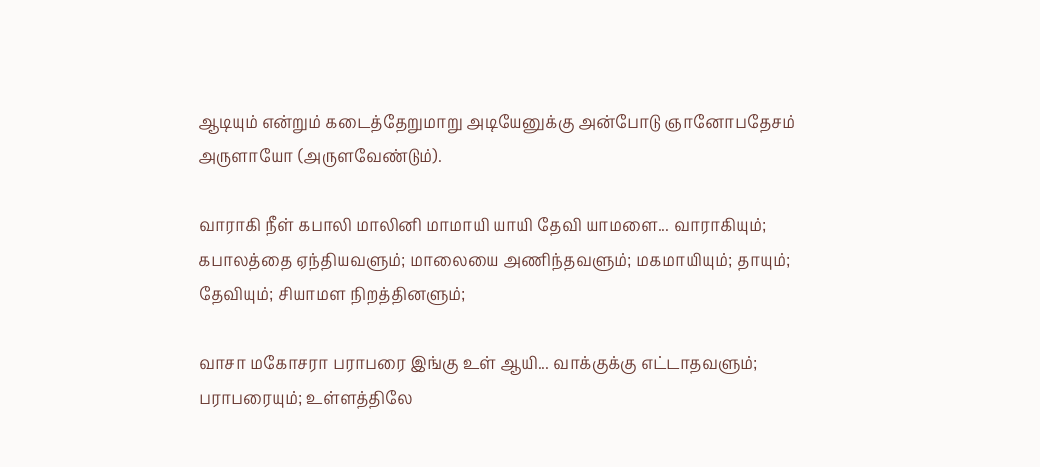ஆடியும் என்றும் கடைத்தேறுமாறு அடியேனுக்கு அன்போடு ஞானோபதேசம் அருளாயோ (அருளவேண்டும்).

வாராகி நீள் கபாலி மாலினி மாமாயி யாயி தேவி யாமளை... வாராகியும்; கபாலத்தை ஏந்தியவளும்; மாலையை அணிந்தவளும்; மகமாயியும்; தாயும்; தேவியும்; சியாமள நிறத்தினளும்;

வாசா மகோசரா பராபரை இங்கு உள் ஆயி... வாக்குக்கு எட்டாதவளும்; பராபரையும்; உள்ளத்திலே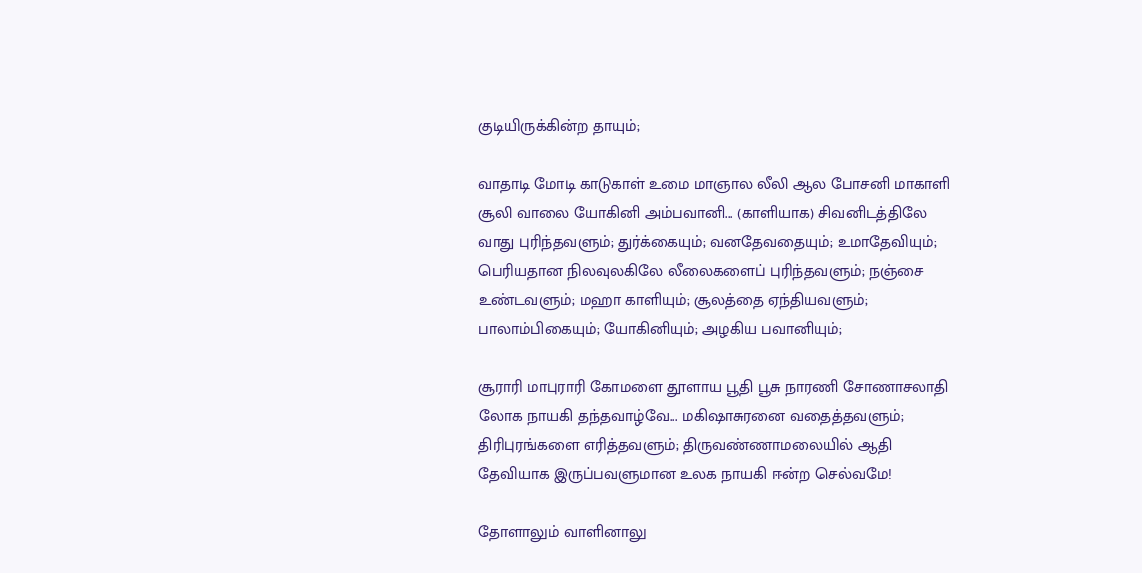குடியிருக்கின்ற தாயும்;

வாதாடி மோடி காடுகாள் உமை மாஞால லீலி ஆல போசனி மாகாளி சூலி வாலை யோகினி அம்பவானி... (காளியாக) சிவனிடத்திலே வாது புரிந்தவளும்; துர்க்கையும்; வனதேவதையும்; உமாதேவியும்; பெரியதான நிலவுலகிலே லீலைகளைப் புரிந்தவளும்; நஞ்சை உண்டவளும்; மஹா காளியும்; சூலத்தை ஏந்தியவளும்; பாலாம்பிகையும்; யோகினியும்; அழகிய பவானியும்;

சூராரி மாபுராரி கோமளை தூளாய பூதி பூசு நாரணி சோணாசலாதி லோக நாயகி தந்தவாழ்வே... மகிஷாசுரனை வதைத்தவளும்; திரிபுரங்களை எரித்தவளும்; திருவண்ணாமலையில் ஆதி தேவியாக இருப்பவளுமான உலக நாயகி ஈன்ற செல்வமே!

தோளாலும் வாளினாலு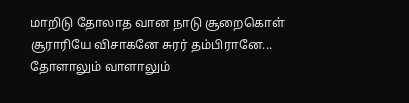மாறிடு தோலாத வான நாடு சூறைகொள் சூராரியே விசாகனே சுரர் தம்பிரானே... தோளாலும் வாளாலும்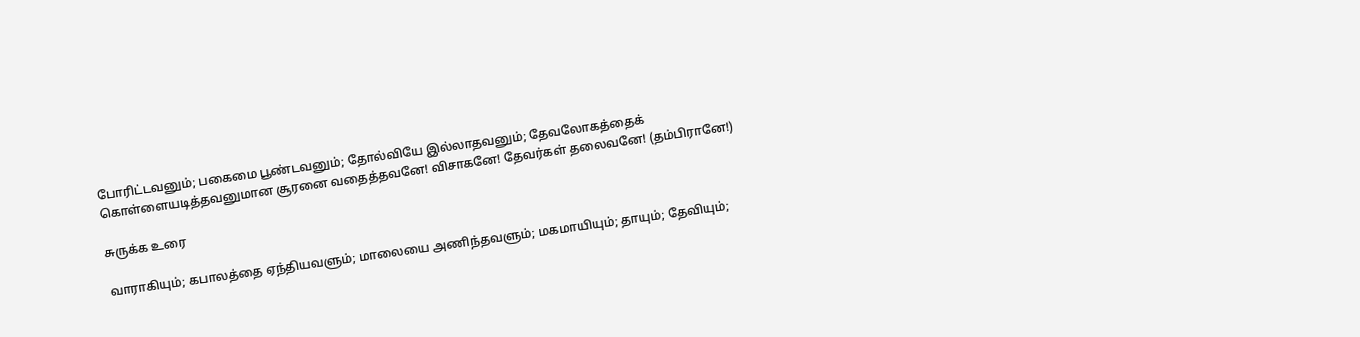போரிட்டவனும்; பகைமை பூண்டவனும்; தோல்வியே இல்லாதவனும்; தேவலோகத்தைக் கொள்ளையடித்தவனுமான சூரனை வதைத்தவனே! விசாகனே! தேவர்கள் தலைவனே! (தம்பிரானே!)

சுருக்க உரை

வாராகியும்; கபாலத்தை ஏந்தியவளும்; மாலையை அணிந்தவளும்; மகமாயியும்; தாயும்; தேவியும்;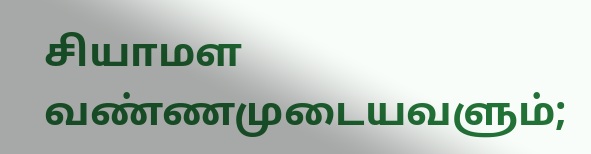சியாமள வண்ணமுடையவளும்;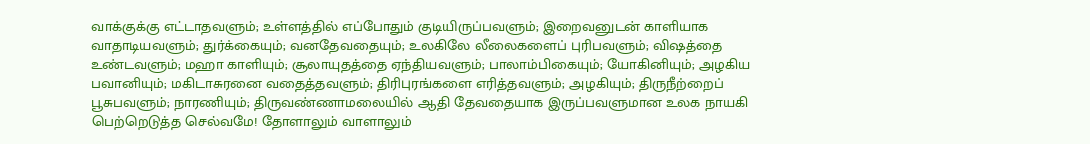வாக்குக்கு எட்டாதவளும்; உள்ளத்தில் எப்போதும் குடியிருப்பவளும்; இறைவனுடன் காளியாக வாதாடியவளும்; துர்க்கையும்; வனதேவதையும்; உலகிலே லீலைகளைப் புரிபவளும்; விஷத்தை உண்டவளும்; மஹா காளியும்; சூலாயுதத்தை ஏந்தியவளும்; பாலாம்பிகையும்; யோகினியும்; அழகிய பவானியும்; மகிடாசுரனை வதைத்தவளும்; திரிபுரங்களை எரித்தவளும்; அழகியும்; திருநீற்றைப் பூசுபவளும்; நாரணியும்; திருவண்ணாமலையில் ஆதி தேவதையாக இருப்பவளுமான உலக நாயகி பெற்றெடுத்த செல்வமே! தோளாலும் வாளாலும்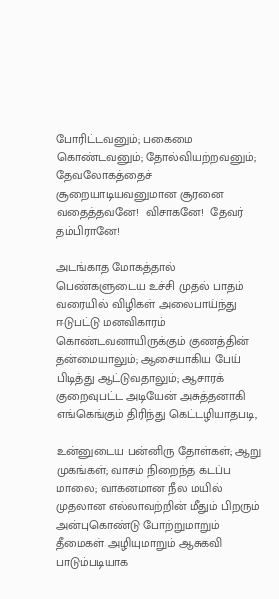போரிட்டவனும்; பகைமை கொண்டவனும்; தோல்வியற்றவனும்; தேவலோகத்தைச் சூறையாடியவனுமான சூரனை வதைத்தவனே!  விசாகனே!  தேவர் தம்பிரானே!

அடங்காத மோகத்தால் பெண்களுடைய உச்சி முதல் பாதம் வரையில் விழிகள் அலைபாய்ந்து ஈடுபட்டு மனவிகாரம் கொண்டவனாயிருக்கும் குணத்தின் தன்மையாலும்; ஆசையாகிய பேய் பிடித்து ஆட்டுவதாலும்; ஆசாரக் குறைவுபட்ட அடியேன் அசுத்தனாகி எங்கெங்கும் திரிந்து கெட்டழியாதபடி,

உன்னுடைய பன்னிரு தோள்கள்; ஆறு முகங்கள்; வாசம் நிறைந்த கடப்ப மாலை; வாகனமான நீல மயில் முதலான எல்லாவற்றின் மீதும் பிறரும் அன்புகொண்டு போற்றுமாறும் தீமைகள் அழியுமாறும் ஆசுகவி பாடும்படியாக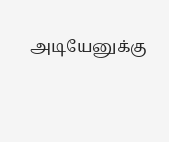அடியேனுக்கு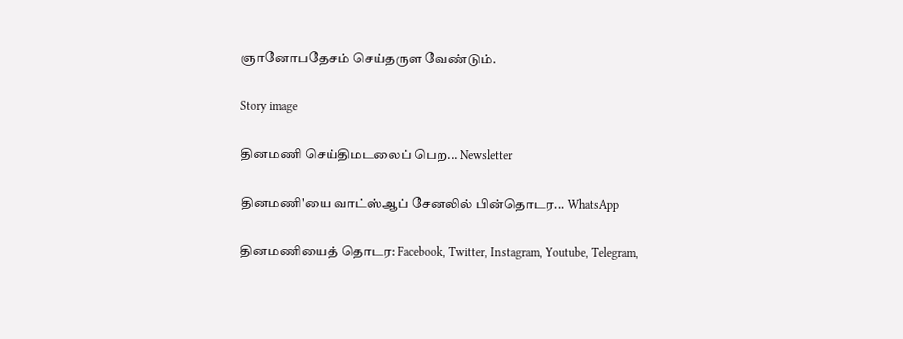ஞானோபதேசம் செய்தருள வேண்டும்.

Story image

தினமணி செய்திமடலைப் பெற... Newsletter

தினமணி'யை வாட்ஸ்ஆப் சேனலில் பின்தொடர... WhatsApp

தினமணியைத் தொடர: Facebook, Twitter, Instagram, Youtube, Telegram,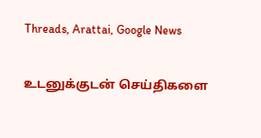Threads, Arattai, Google News

உடனுக்குடன் செய்திகளை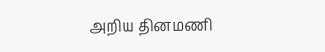அறிய தினமணி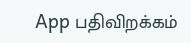App பதிவிறக்கம்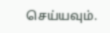செய்யவும்.